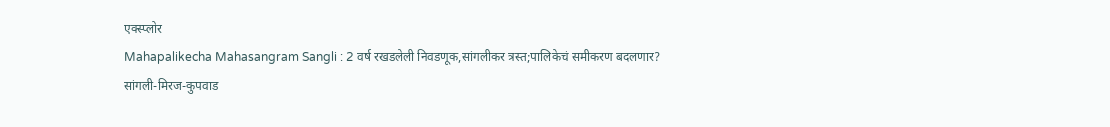एक्स्प्लोर
Mahapalikecha Mahasangram Sangli : 2 वर्ष रखडलेली निवडणूक,सांगलीकर त्रस्त;पालिकेचं समीकरण बदलणार?
सांगली-मिरज-कुपवाड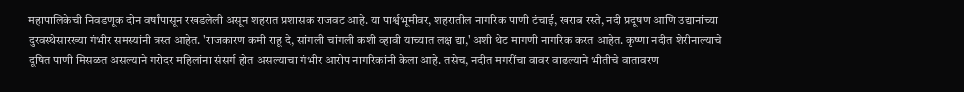महापालिकेची निवडणूक दोन वर्षांपासून रखडलेली असून शहरात प्रशासक राजवट आहे. या पार्श्वभूमीवर, शहरातील नागरिक पाणी टंचाई, खराब रस्ते, नदी प्रदूषण आणि उद्यानांच्या दुरवस्थेसारख्या गंभीर समस्यांनी त्रस्त आहेत. 'राजकारण कमी राहू दे, सांगली चांगली कशी व्हावी याच्यात लक्ष द्या,' अशी थेट मागणी नागरिक करत आहेत. कृष्णा नदीत शेरीनाल्याचे दूषित पाणी मिसळत असल्याने गरोदर महिलांना संसर्ग होत असल्याचा गंभीर आरोप नागरिकांनी केला आहे. तसेच, नदीत मगरींचा वावर वाढल्याने भीतीचे वातावरण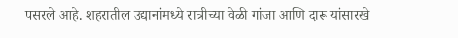पसरले आहे. शहरातील उद्यानांमध्ये रात्रीच्या वेळी गांजा आणि दारू यांसारखे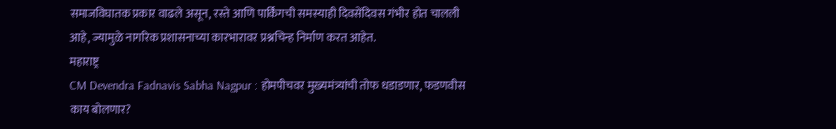समाजविघातक प्रकार वाढले असून, रस्ते आणि पार्किंगची समस्याही दिवसेंदिवस गंभीर होत चालली आहे, ज्यामुळे नागरिक प्रशासनाच्या कारभारावर प्रश्नचिन्ह निर्माण करत आहेत.
महाराष्ट्र
CM Devendra Fadnavis Sabha Nagpur : होमपीचवर मुख्यमंत्र्यांची तोफ धडाडणार, फडणवीस काय बोलणार?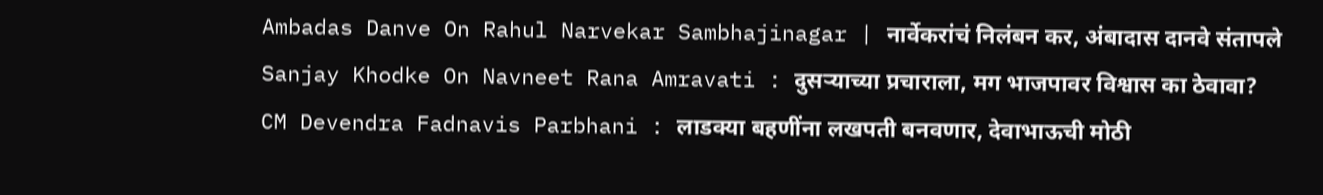Ambadas Danve On Rahul Narvekar Sambhajinagar | नार्वेकरांचं निलंबन कर, अंबादास दानवे संतापले
Sanjay Khodke On Navneet Rana Amravati : दुसऱ्याच्या प्रचाराला, मग भाजपावर विश्वास का ठेवावा?
CM Devendra Fadnavis Parbhani : लाडक्या बहणींना लखपती बनवणार, देवाभाऊची मोठी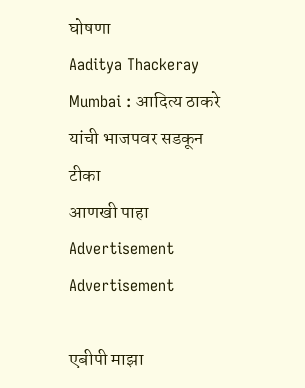घोषणा
Aaditya Thackeray Mumbai : आदित्य ठाकरे यांची भाजपवर सडकून टीका
आणखी पाहा
Advertisement
Advertisement

एबीपी माझा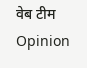वेब टीम
Opinion